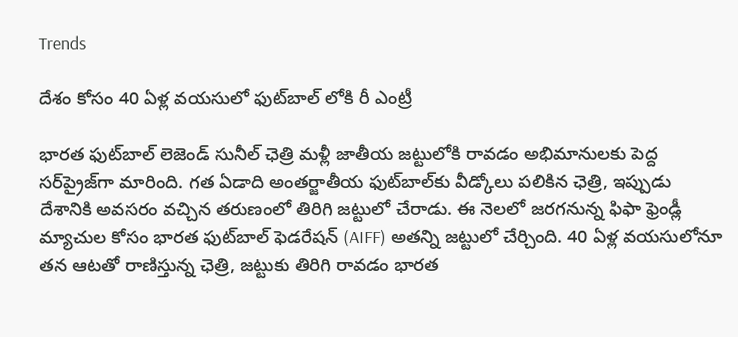Trends

దేశం కోసం 40 ఏళ్ల వయసులో ఫుట్‌బాల్ లోకి రీ ఎంట్రీ

భారత ఫుట్‌బాల్ లెజెండ్ సునీల్ ఛెత్రి మళ్లీ జాతీయ జట్టులోకి రావడం అభిమానులకు పెద్ద సర్‌ప్రైజ్‌గా మారింది. గత ఏడాది అంతర్జాతీయ ఫుట్‌బాల్‌కు వీడ్కోలు పలికిన ఛెత్రి, ఇప్పుడు దేశానికి అవసరం వచ్చిన తరుణంలో తిరిగి జట్టులో చేరాడు. ఈ నెలలో జరగనున్న ఫిఫా ఫ్రెండ్లీ మ్యాచుల కోసం భారత ఫుట్‌బాల్ ఫెడరేషన్ (AIFF) అతన్ని జట్టులో చేర్చింది. 40 ఏళ్ల వయసులోనూ తన ఆటతో రాణిస్తున్న ఛెత్రి, జట్టుకు తిరిగి రావడం భారత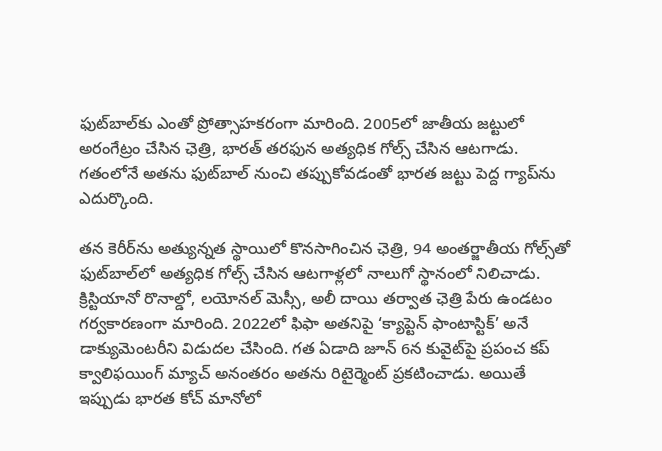ఫుట్‌బాల్‌కు ఎంతో ప్రోత్సాహకరంగా మారింది. 2005లో జాతీయ జట్టులో అరంగేట్రం చేసిన ఛెత్రి, భారత్ తరఫున అత్యధిక గోల్స్ చేసిన ఆటగాడు. గతంలోనే అతను ఫుట్‌బాల్ నుంచి తప్పుకోవడంతో భారత జట్టు పెద్ద గ్యాప్‌ను ఎదుర్కొంది.

తన కెరీర్‌ను అత్యున్నత స్థాయిలో కొనసాగించిన ఛెత్రి, 94 అంతర్జాతీయ గోల్స్‌తో ఫుట్‌బాల్‌లో అత్యధిక గోల్స్ చేసిన ఆటగాళ్లలో నాలుగో స్థానంలో నిలిచాడు. క్రిస్టియానో రొనాల్డో, లయోనల్ మెస్సీ, అలీ దాయి తర్వాత ఛెత్రి పేరు ఉండటం గర్వకారణంగా మారింది. 2022లో ఫిఫా అతనిపై ‘క్యాప్టెన్ ఫాంటాస్టిక్’ అనే డాక్యుమెంటరీని విడుదల చేసింది. గత ఏడాది జూన్ 6న కువైట్‌పై ప్రపంచ కప్ క్వాలిఫయింగ్ మ్యాచ్ అనంతరం అతను రిటైర్మెంట్ ప్రకటించాడు. అయితే ఇప్పుడు భారత కోచ్ మానోలో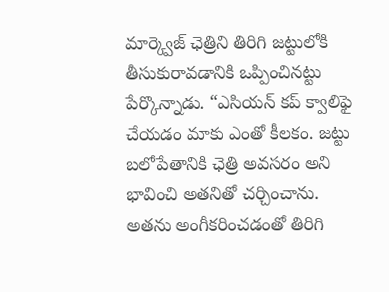మార్క్వెజ్‌ ఛెత్రిని తిరిగి జట్టులోకి తీసుకురావడానికి ఒప్పించినట్టు పేర్కొన్నాడు. “ఎసియన్ కప్ క్వాలిఫై చేయడం మాకు ఎంతో కీలకం. జట్టు బలోపేతానికి ఛెత్రి అవసరం అని భావించి అతనితో చర్చించాను. అతను అంగీకరించడంతో తిరిగి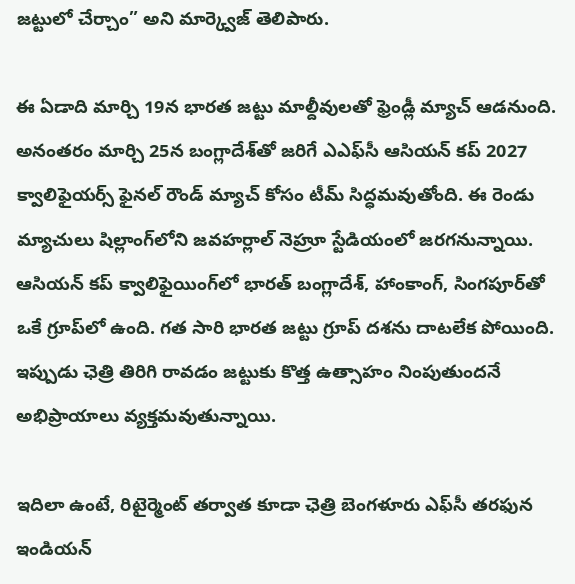జట్టులో చేర్చాం” అని మార్క్వెజ్ తెలిపారు.

ఈ ఏడాది మార్చి 19న భారత జట్టు మాల్దీవులతో ఫ్రెండ్లీ మ్యాచ్ ఆడనుంది. అనంతరం మార్చి 25న బంగ్లాదేశ్‌తో జరిగే ఎఎఫ్‌సీ ఆసియన్ కప్ 2027 క్వాలిఫైయర్స్ ఫైనల్ రౌండ్ మ్యాచ్ కోసం టీమ్ సిద్ధమవుతోంది. ఈ రెండు మ్యాచులు షిల్లాంగ్‌లోని జవహర్లాల్ నెహ్రూ స్టేడియంలో జరగనున్నాయి. ఆసియన్ కప్ క్వాలిఫైయింగ్‌లో భారత్ బంగ్లాదేశ్, హాంకాంగ్, సింగపూర్‌తో ఒకే గ్రూప్‌లో ఉంది. గత సారి భారత జట్టు గ్రూప్ దశను దాటలేక పోయింది. ఇప్పుడు ఛెత్రి తిరిగి రావడం జట్టుకు కొత్త ఉత్సాహం నింపుతుందనే అభిప్రాయాలు వ్యక్తమవుతున్నాయి.

ఇదిలా ఉంటే, రిటైర్మెంట్ తర్వాత కూడా ఛెత్రి బెంగళూరు ఎఫ్‌సీ తరఫున ఇండియన్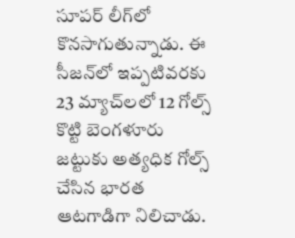సూపర్ లీగ్‌లో కొనసాగుతున్నాడు. ఈ సీజన్‌లో ఇప్పటివరకు 23 మ్యాచ్‌లలో 12 గోల్స్ కొట్టి బెంగళూరు జట్టుకు అత్యధిక గోల్స్ చేసిన భారత ఆటగాడిగా నిలిచాడు.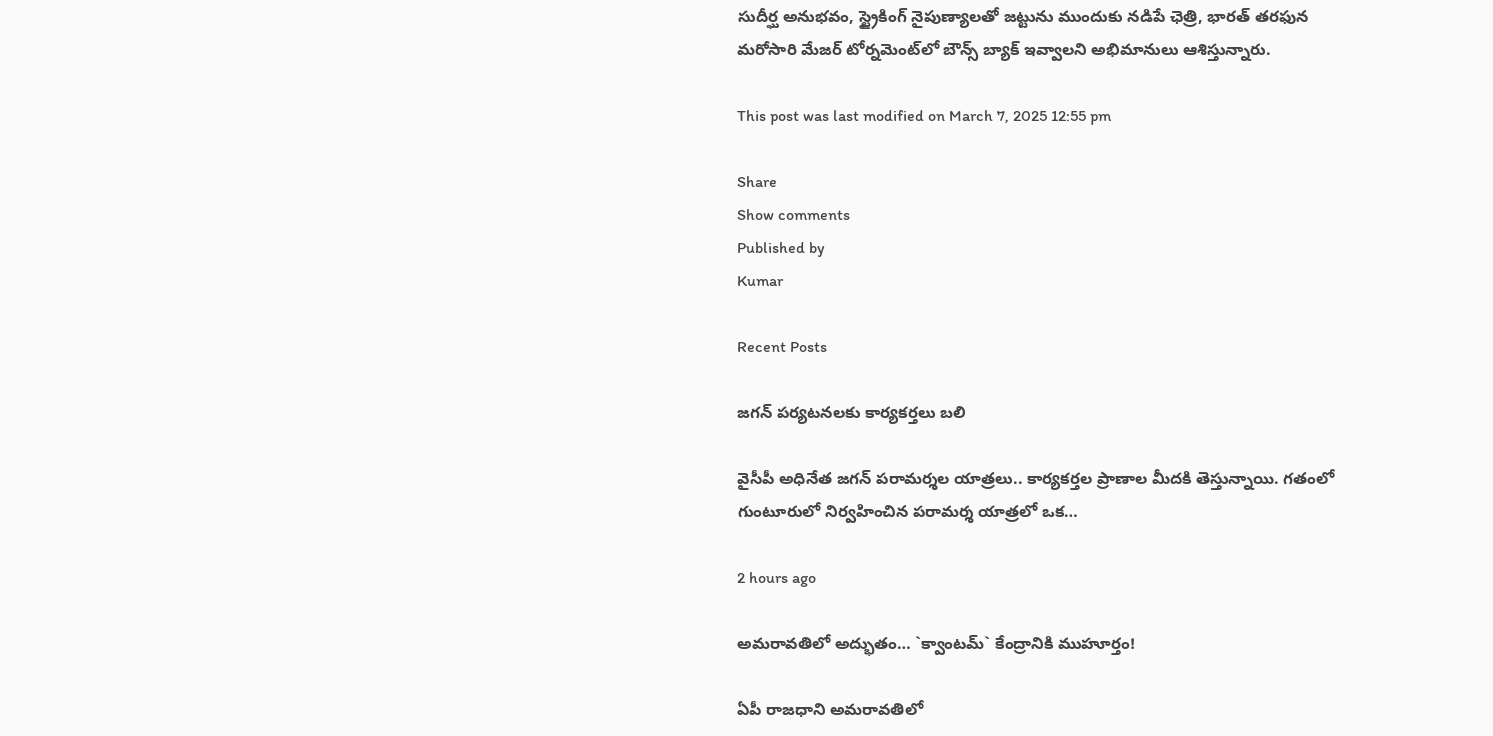సుదీర్ఘ అనుభవం, స్ట్రైకింగ్ నైపుణ్యాలతో జట్టును ముందుకు నడిపే ఛెత్రి, భారత్ తరఫున మరోసారి మేజర్ టోర్నమెంట్‌లో బౌన్స్ బ్యాక్ ఇవ్వాలని అభిమానులు ఆశిస్తున్నారు.

This post was last modified on March 7, 2025 12:55 pm

Share
Show comments
Published by
Kumar

Recent Posts

జగన్ పర్యటనలకు కార్యకర్తలు బలి

వైసీపీ అధినేత జ‌గ‌న్ ప‌రామ‌ర్శ‌ల యాత్ర‌లు.. కార్య‌క‌ర్త‌ల ప్రాణాల మీద‌కి తెస్తున్నాయి. గ‌తంలో గుంటూరులో నిర్వ‌హించిన ప‌రామ‌ర్శ యాత్ర‌లో ఒక…

2 hours ago

అమ‌రావ‌తిలో అద్భుతం… `క్వాంట‌మ్` కేంద్రానికి ముహూర్తం!

ఏపీ రాజ‌ధాని అమ‌రావ‌తిలో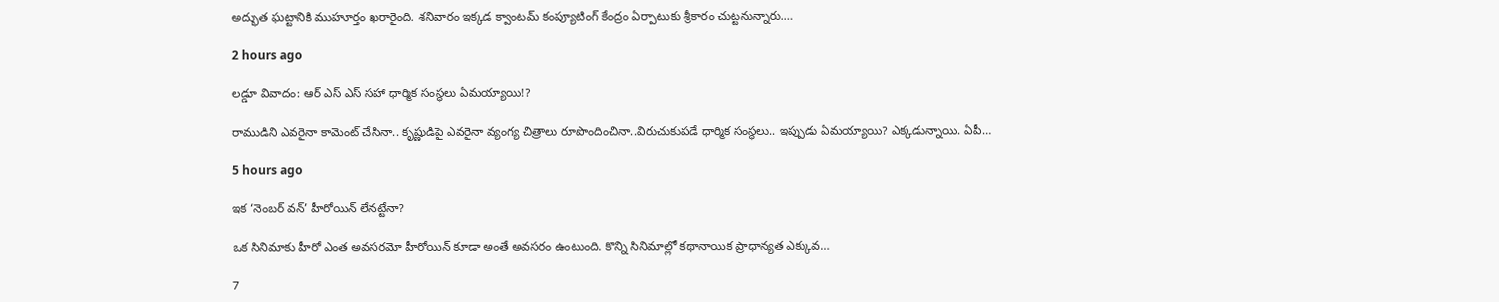అద్భుత ఘ‌ట్టానికి ముహూర్తం ఖ‌రారైంది. శ‌నివారం ఇక్క‌డ క్వాంట‌మ్ కంప్యూటింగ్ కేంద్రం ఏర్పాటుకు శ్రీకారం చుట్ట‌నున్నారు.…

2 hours ago

ల‌డ్డూ వివాదం: ఆర్ ఎస్ ఎస్ స‌హా ధార్మిక సంస్థ‌లు ఏమ‌య్యాయి!?

రాముడిని ఎవ‌రైనా కామెంట్ చేసినా.. కృష్ణుడిపై ఎవ‌రైనా వ్యంగ్య చిత్రాలు రూపొందించినా..విరుచుకుప‌డే ధార్మిక సంస్థ‌లు.. ఇప్పుడు ఏమ‌య్యాయి? ఎక్క‌డున్నాయి. ఏపీ…

5 hours ago

ఇక ‘నెంబర్ వన్’ హీరోయిన్ లేనట్టేనా?

ఒక సినిమాకు హీరో ఎంత అవసరమో హీరోయిన్ కూడా అంతే అవసరం ఉంటుంది. కొన్ని సినిమాల్లో కథానాయిక ప్రాధాన్యత ఎక్కువ…

7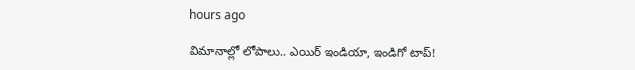hours ago

విమానాల్లో లోపాలు.. ఎయిర్ ఇండియా, ఇండిగో టాప్!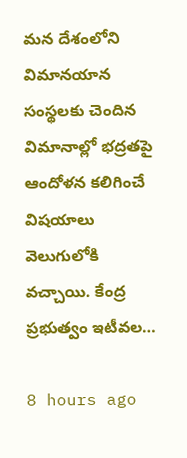మన దేశంలోని విమానయాన సంస్థలకు చెందిన విమానాల్లో భద్రతపై ఆందోళన కలిగించే విషయాలు వెలుగులోకి వచ్చాయి. కేంద్ర ప్రభుత్వం ఇటీవల…

8 hours ago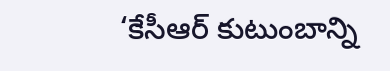‘కేసీఆర్ కుటుంబాన్ని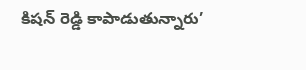కిషన్ రెడ్డి కాపాడుతున్నారు’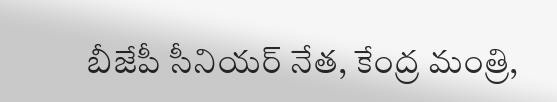బీజేపీ సీనియ‌ర్ నేత‌, కేంద్ర మంత్రి,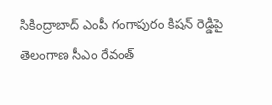సికింద్రాబాద్ ఎంపీ గంగాపురం కిష‌న్ రెడ్డిపై తెలంగాణ సీఎం రేవంత్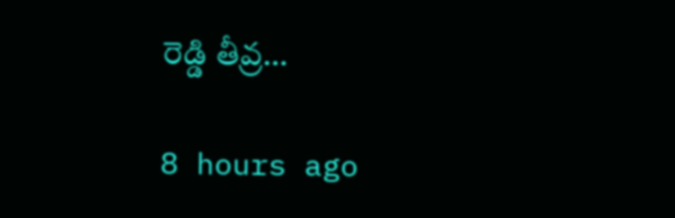రెడ్డి తీవ్ర…

8 hours ago